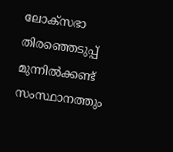ലോക്സഭാ തിരഞ്ഞെടുപ്പ് മുന്നിൽക്കണ്ട് സംസ്ഥാനത്തും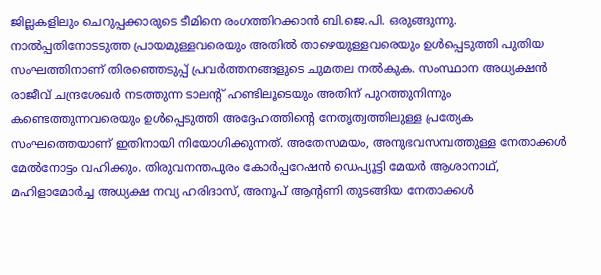ജില്ലകളിലും ചെറുപ്പക്കാരുടെ ടീമിനെ രംഗത്തിറക്കാൻ ബി.ജെ.പി. ഒരുങ്ങുന്നു. നാൽപ്പതിനോടടുത്ത പ്രായമുള്ളവരെയും അതിൽ താഴെയുള്ളവരെയും ഉൾപ്പെടുത്തി പുതിയ സംഘത്തിനാണ് തിരഞ്ഞെടുപ്പ് പ്രവർത്തനങ്ങളുടെ ചുമതല നൽകുക. സംസ്ഥാന അധ്യക്ഷൻ രാജീവ് ചന്ദ്രശേഖർ നടത്തുന്ന ടാലന്റ് ഹണ്ടിലൂടെയും അതിന് പുറത്തുനിന്നും കണ്ടെത്തുന്നവരെയും ഉൾപ്പെടുത്തി അദ്ദേഹത്തിന്റെ നേതൃത്വത്തിലുള്ള പ്രത്യേക സംഘത്തെയാണ് ഇതിനായി നിയോഗിക്കുന്നത്. അതേസമയം, അനുഭവസമ്പത്തുള്ള നേതാക്കൾ മേൽനോട്ടം വഹിക്കും. തിരുവനന്തപുരം കോർപ്പറേഷൻ ഡെപ്യൂട്ടി മേയർ ആശാനാഥ്, മഹിളാമോർച്ച അധ്യക്ഷ നവ്യ ഹരിദാസ്, അനൂപ് ആന്റണി തുടങ്ങിയ നേതാക്കൾ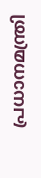പ്രധാനമന്ത്രി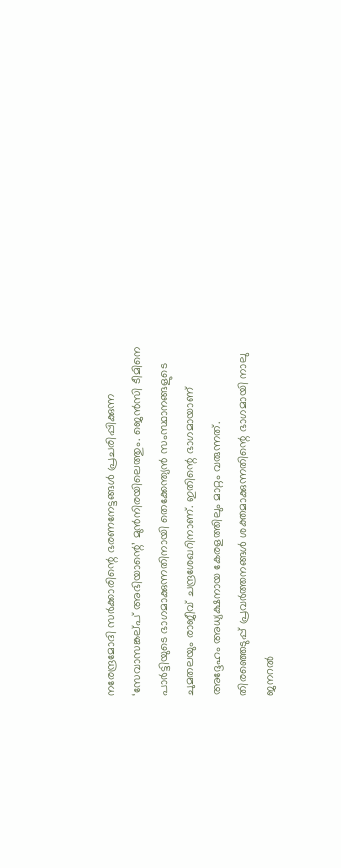നരേന്ദ്രമോദി സർക്കാരിന്റെ ഭരണനേട്ടങ്ങൾ പ്രചരിപ്പിക്കുന്ന ‘സേവാസങ്കല്പ് അഭിയാന്റെ’ മുൻനിരയിലെത്തും. ജെൻസി ടീമിനെ പാർട്ടിയുടെ ഭാഗമാക്കുന്നതിനായി തെക്കേന്ത്യൻ സംസ്ഥാനങ്ങളുടെ ചുമതലയും രാജീവ് ചന്ദ്രശേഖറിനാണ്. ഇതിന്റെ ഭാഗമായാണ് അദ്ദേഹം അധ്യക്ഷനായ കേരളത്തിലും മാറ്റം വരുന്നത്.
തിരഞ്ഞെടുപ്പ് പ്രവർത്തനങ്ങൾ ശക്തമാക്കുന്നതിന്റെ ഭാഗമായി നാലു ജനറൽ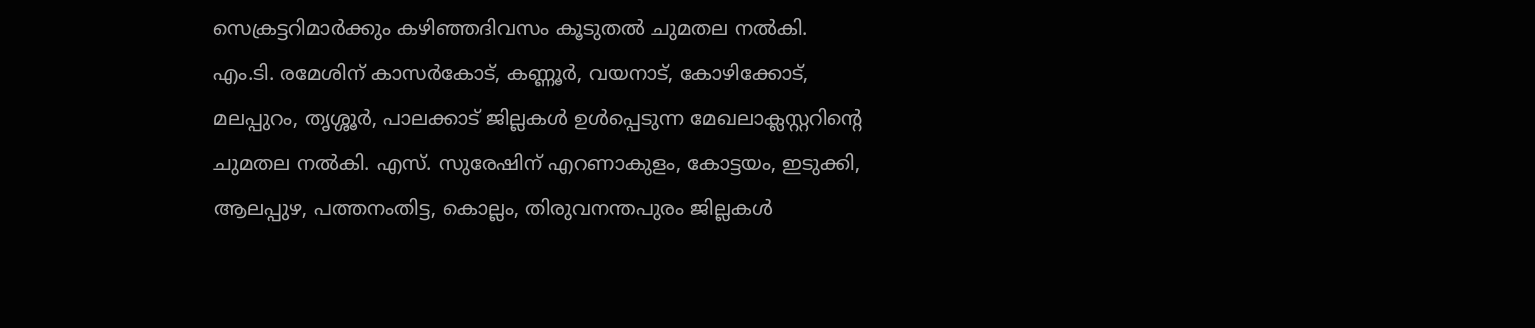സെക്രട്ടറിമാർക്കും കഴിഞ്ഞദിവസം കൂടുതൽ ചുമതല നൽകി. എം.ടി. രമേശിന് കാസർകോട്, കണ്ണൂർ, വയനാട്, കോഴിക്കോട്, മലപ്പുറം, തൃശ്ശൂർ, പാലക്കാട് ജില്ലകൾ ഉൾപ്പെടുന്ന മേഖലാക്ലസ്റ്ററിന്റെ ചുമതല നൽകി. എസ്. സുരേഷിന് എറണാകുളം, കോട്ടയം, ഇടുക്കി, ആലപ്പുഴ, പത്തനംതിട്ട, കൊല്ലം, തിരുവനന്തപുരം ജില്ലകൾ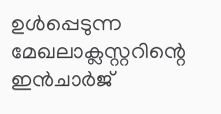ഉൾപ്പെടുന്ന മേഖലാക്ലസ്റ്ററിന്റെ ഇൻചാർജ്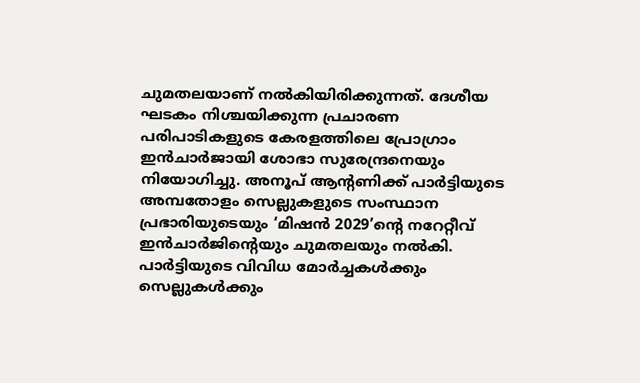ചുമതലയാണ് നൽകിയിരിക്കുന്നത്. ദേശീയ ഘടകം നിശ്ചയിക്കുന്ന പ്രചാരണ പരിപാടികളുടെ കേരളത്തിലെ പ്രോഗ്രാം ഇൻചാർജായി ശോഭാ സുരേന്ദ്രനെയും നിയോഗിച്ചു. അനൂപ് ആന്റണിക്ക് പാർട്ടിയുടെ അമ്പതോളം സെല്ലുകളുടെ സംസ്ഥാന പ്രഭാരിയുടെയും ‘മിഷൻ 2029’ന്റെ നറേറ്റീവ് ഇൻചാർജിന്റെയും ചുമതലയും നൽകി.
പാർട്ടിയുടെ വിവിധ മോർച്ചകൾക്കും സെല്ലുകൾക്കും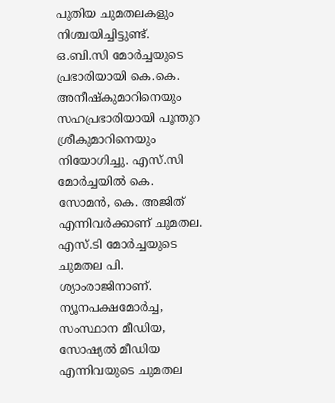പുതിയ ചുമതലകളും നിശ്ചയിച്ചിട്ടുണ്ട്. ഒ.ബി.സി മോർച്ചയുടെ പ്രഭാരിയായി കെ.കെ. അനീഷ്കുമാറിനെയും സഹപ്രഭാരിയായി പൂന്തുറ ശ്രീകുമാറിനെയും നിയോഗിച്ചു. എസ്.സി മോർച്ചയിൽ കെ. സോമൻ, കെ. അജിത് എന്നിവർക്കാണ് ചുമതല. എസ്.ടി മോർച്ചയുടെ ചുമതല പി. ശ്യാംരാജിനാണ്. ന്യൂനപക്ഷമോർച്ച, സംസ്ഥാന മീഡിയ, സോഷ്യൽ മീഡിയ എന്നിവയുടെ ചുമതല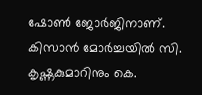ഷോൺ ജോർജിനാണ്. കിസാൻ മോർച്ചയിൽ സി. കൃഷ്ണകുമാറിനും കെ.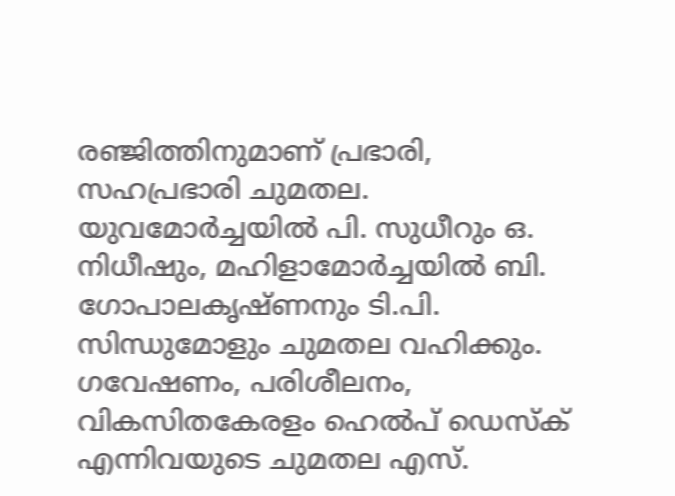രഞ്ജിത്തിനുമാണ് പ്രഭാരി, സഹപ്രഭാരി ചുമതല. യുവമോർച്ചയിൽ പി. സുധീറും ഒ. നിധീഷും, മഹിളാമോർച്ചയിൽ ബി. ഗോപാലകൃഷ്ണനും ടി.പി. സിന്ധുമോളും ചുമതല വഹിക്കും.
ഗവേഷണം, പരിശീലനം, വികസിതകേരളം ഹെൽപ് ഡെസ്ക് എന്നിവയുടെ ചുമതല എസ്.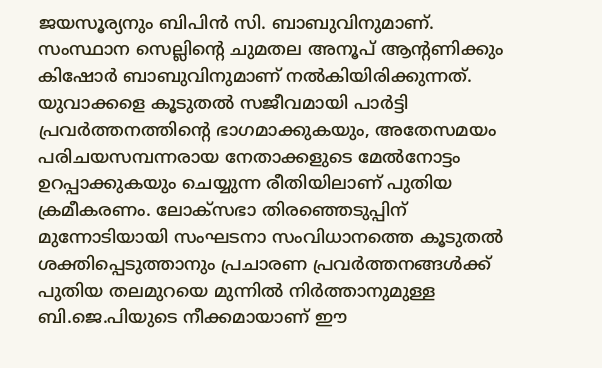ജയസൂര്യനും ബിപിൻ സി. ബാബുവിനുമാണ്. സംസ്ഥാന സെല്ലിന്റെ ചുമതല അനൂപ് ആന്റണിക്കും കിഷോർ ബാബുവിനുമാണ് നൽകിയിരിക്കുന്നത്. യുവാക്കളെ കൂടുതൽ സജീവമായി പാർട്ടി പ്രവർത്തനത്തിന്റെ ഭാഗമാക്കുകയും, അതേസമയം പരിചയസമ്പന്നരായ നേതാക്കളുടെ മേൽനോട്ടം ഉറപ്പാക്കുകയും ചെയ്യുന്ന രീതിയിലാണ് പുതിയ ക്രമീകരണം. ലോക്സഭാ തിരഞ്ഞെടുപ്പിന് മുന്നോടിയായി സംഘടനാ സംവിധാനത്തെ കൂടുതൽ ശക്തിപ്പെടുത്താനും പ്രചാരണ പ്രവർത്തനങ്ങൾക്ക് പുതിയ തലമുറയെ മുന്നിൽ നിർത്താനുമുള്ള ബി.ജെ.പിയുടെ നീക്കമായാണ് ഈ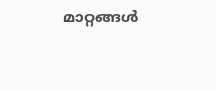മാറ്റങ്ങൾ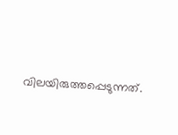വിലയിരുത്തപ്പെടുന്നത്.